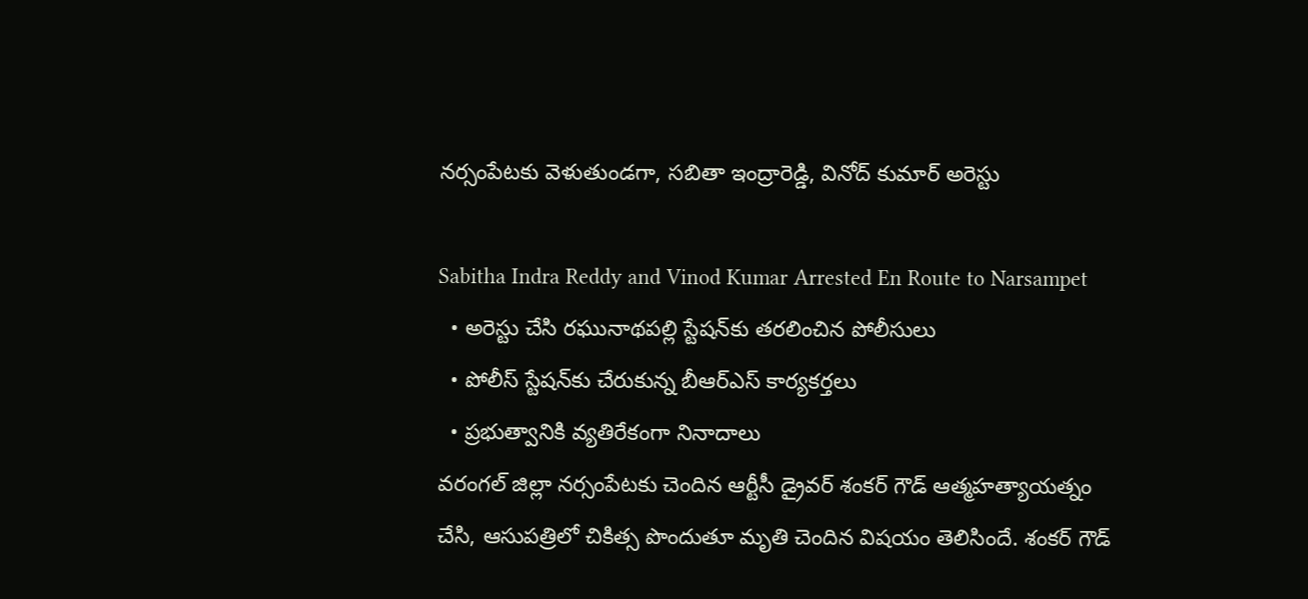నర్సంపేటకు వెళుతుండగా, సబితా ఇంద్రారెడ్డి, వినోద్ కుమార్ అరెస్టు

Sabitha Indra Reddy and Vinod Kumar Arrested En Route to Narsampet
  • అరెస్టు చేసి రఘునాథపల్లి స్టేషన్‌కు తరలించిన పోలీసులు
  • పోలీస్ స్టేషన్‌కు చేరుకున్న బీఆర్ఎస్ కార్యకర్తలు
  • ప్రభుత్వానికి వ్యతిరేకంగా నినాదాలు
వరంగల్ జిల్లా నర్సంపేటకు చెందిన ఆర్టీసీ డ్రైవర్ శంకర్ గౌడ్ ఆత్మహత్యాయత్నం చేసి, ఆసుపత్రిలో చికిత్స పొందుతూ మృతి చెందిన విషయం తెలిసిందే. శంకర్ గౌడ్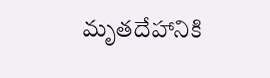మృతదేహానికి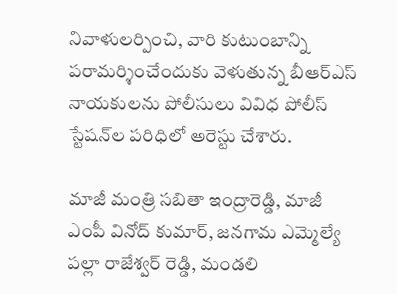నివాళులర్పించి, వారి కుటుంబాన్ని పరామర్శించేందుకు వెళుతున్న బీఆర్ఎస్ నాయకులను పోలీసులు వివిధ పోలీస్ స్టేషన్‌ల పరిధిలో అరెస్టు చేశారు.

మాజీ మంత్రి సబితా ఇంద్రారెడ్డి, మాజీ ఎంపీ వినోద్ కుమార్, జనగామ ఎమ్మెల్యే పల్లా రాజేశ్వర్ రెడ్డి, మండలి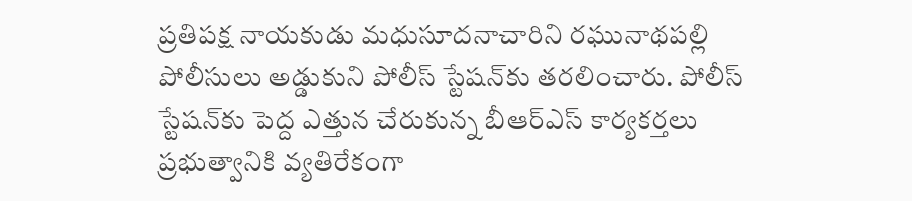ప్రతిపక్ష నాయకుడు మధుసూదనాచారిని రఘునాథపల్లి పోలీసులు అడ్డుకుని పోలీస్ స్టేషన్‌కు తరలించారు. పోలీస్ స్టేషన్‌కు పెద్ద ఎత్తున చేరుకున్న బీఆర్ఎస్ కార్యకర్తలు ప్రభుత్వానికి వ్యతిరేకంగా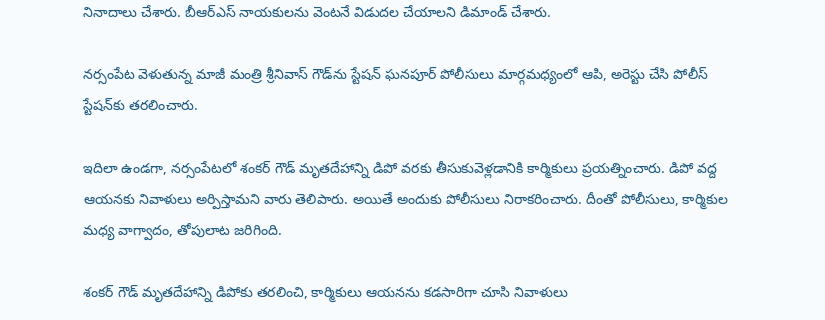నినాదాలు చేశారు. బీఆర్ఎస్ నాయకులను వెంటనే విడుదల చేయాలని డిమాండ్ చేశారు.

నర్సంపేట వెళుతున్న మాజీ మంత్రి శ్రీనివాస్ గౌడ్‌ను స్టేషన్ ఘనపూర్ పోలీసులు మార్గమధ్యంలో ఆపి, అరెస్టు చేసి పోలీస్ స్టేషన్‌కు తరలించారు.

ఇదిలా ఉండగా, నర్సంపేటలో శంకర్ గౌడ్ మృతదేహాన్ని డిపో వరకు తీసుకువెళ్లడానికి కార్మికులు ప్రయత్నించారు. డిపో వద్ద ఆయనకు నివాళులు అర్పిస్తామని వారు తెలిపారు. అయితే అందుకు పోలీసులు నిరాకరించారు. దీంతో పోలీసులు, కార్మికుల మధ్య వాగ్వాదం, తోపులాట జరిగింది.

శంకర్ గౌడ్ మృతదేహాన్ని డిపోకు తరలించి, కార్మికులు ఆయనను కడసారిగా చూసి నివాళులు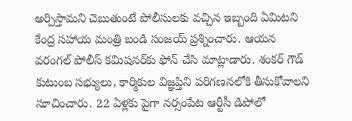అర్పిస్తామని చెబుతుంటే పోలీసులకు వచ్చిన ఇబ్బంది ఏమిటని కేంద్ర సహాయ మంత్రి బండి సంజయ్ ప్రశ్నించారు. ఆయన వరంగల్ పోలీస్ కమిషనర్‌కు ఫోన్ చేసి మాట్లాడారు. శంకర్ గౌడ్ కుటుంబ సభ్యులు, కార్మికుల విజ్ఞప్తిని పరిగణనలోకి తీసుకోవాలని సూచించారు. 22 ఏళ్లకు పైగా నర్సంపేట ఆర్టీసీ డిపోలో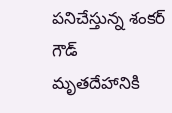పనిచేస్తున్న శంకర్ గౌడ్ మృతదేహానికి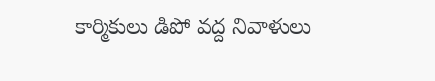కార్మికులు డిపో వద్ద నివాళులు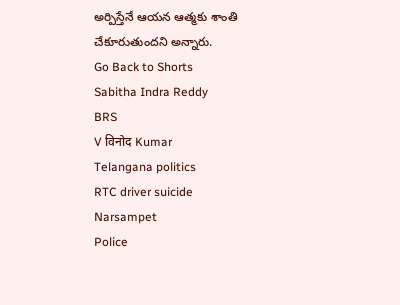అర్పిస్తేనే ఆయన ఆత్మకు శాంతి చేకూరుతుందని అన్నారు.
Go Back to Shorts
Sabitha Indra Reddy
BRS
V विनोद Kumar
Telangana politics
RTC driver suicide
Narsampet
Police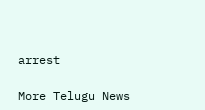arrest

More Telugu News